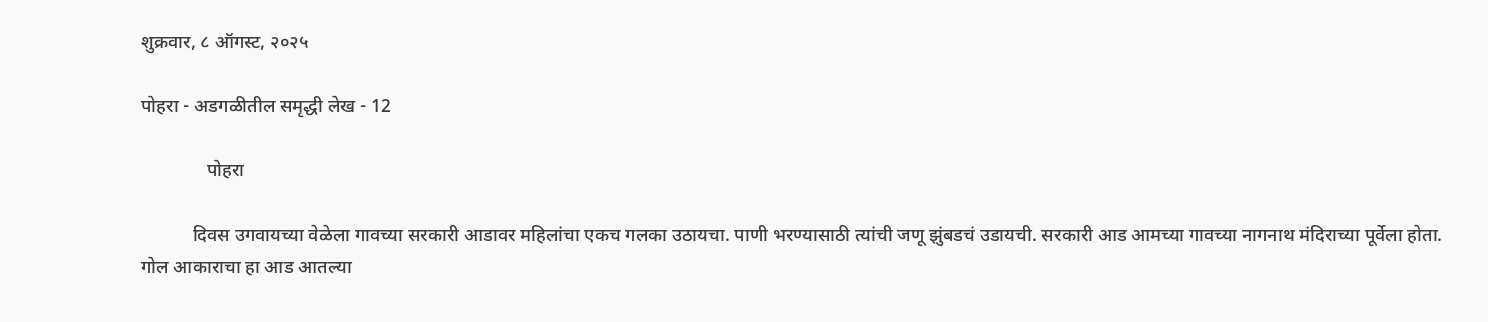शुक्रवार, ८ ऑगस्ट, २०२५

पोहरा - अडगळीतील समृद्धी लेख - 12

              पोहरा

           दिवस उगवायच्या वेळेला गावच्या सरकारी आडावर महिलांचा एकच गलका उठायचा. पाणी भरण्यासाठी त्यांची जणू झुंबडचं उडायची. सरकारी आड आमच्या गावच्या नागनाथ मंदिराच्या पूर्वेला होता. गोल आकाराचा हा आड आतल्या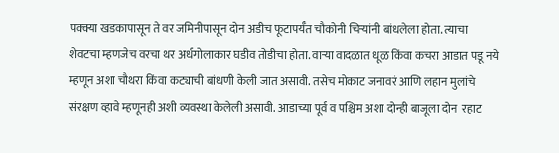पक्क्या खडकापासून ते वर जमिनीपासून दोन अडीच फूटापर्यँत चौकोनी चिऱ्यांनी बांधलेला होता. त्याचा शेवटचा म्हणजेच वरचा थर अर्धगोलाकार घडीव तोडीचा होता. वाऱ्या वादळात धूळ किंवा कचरा आडात पडू नये म्हणून अशा चौथरा किंवा कट्याची बांधणी केली जात असावी. तसेच मोकाट जनावरं आणि लहान मुलांचे संरक्षण व्हावे म्हणूनही अशी व्यवस्था केलेली असावी. आडाच्या पूर्व व पश्चिम अशा दोन्ही बाजूला दोन  रहाट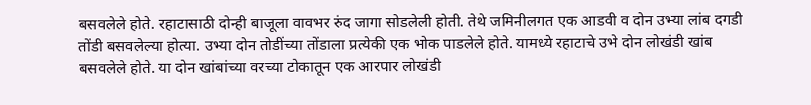बसवलेले होते. रहाटासाठी दोन्ही बाजूला वावभर रुंद जागा सोडलेली होती. तेथे जमिनीलगत एक आडवी व दोन उभ्या लांब दगडी तोंडी बसवलेल्या होत्या. उभ्या दोन तोडींच्या तोंडाला प्रत्येकी एक भोक पाडलेले होते. यामध्ये रहाटाचे उभे दोन लोखंडी खांब बसवलेले होते. या दोन खांबांच्या वरच्या टोकातून एक आरपार लोखंडी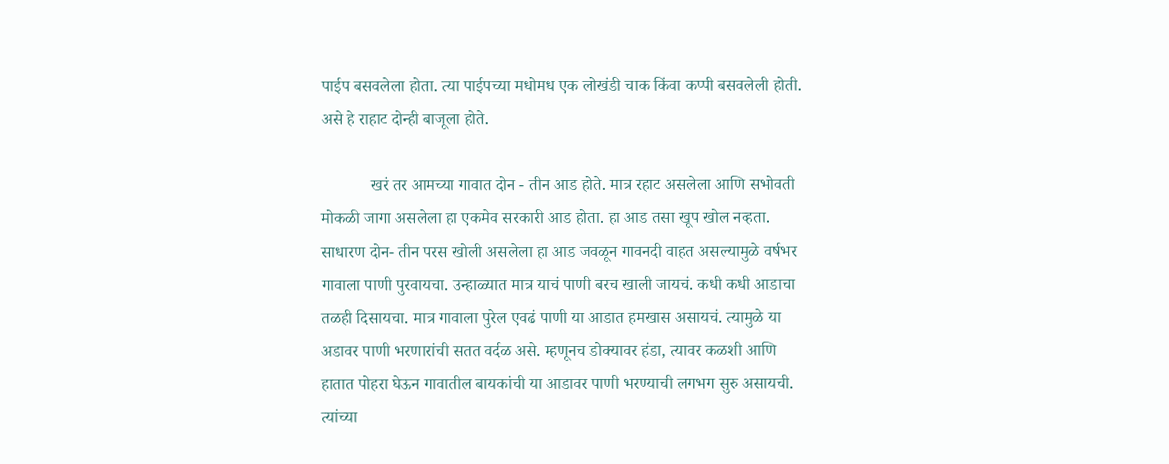पाईप बसवलेला होता. त्या पाईपच्या मधोमध एक लोखंडी चाक किंवा कप्पी बसवलेली होती. असे हे राहाट दोन्ही बाजूला होते.

            खरं तर आमच्या गावात दोन - तीन आड होते. मात्र रहाट असलेला आणि सभोवती मोकळी जागा असलेला हा एकमेव सरकारी आड होता. हा आड तसा खूप खोल नव्हता. साधारण दोन- तीन परस खोली असलेला हा आड जवळून गावनदी वाहत असल्यामुळे वर्षभर गावाला पाणी पुरवायचा. उन्हाळ्यात मात्र याचं पाणी बरच खाली जायचं. कधी कधी आडाचा तळही दिसायचा. मात्र गावाला पुरेल एवढं पाणी या आडात हमखास असायचं. त्यामुळे या अडावर पाणी भरणारांची सतत वर्दळ असे. म्हणूनच डोक्यावर हंडा, त्यावर कळशी आणि हातात पोहरा घेऊन गावातील बायकांची या आडावर पाणी भरण्याची लगभग सुरु असायची. त्यांच्या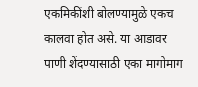एकमिकींशी बोलण्यामुळे एकच कालवा होत असे. या आडावर पाणी शेंदण्यासाठी एका मागोमाग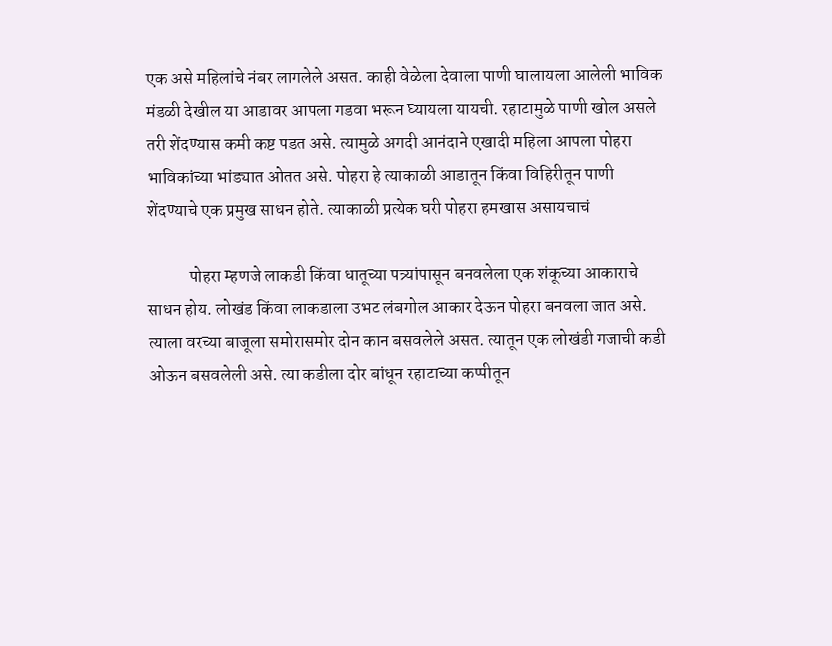एक असे महिलांचे नंबर लागलेले असत. काही वेळेला देवाला पाणी घालायला आलेली भाविक मंडळी देखील या आडावर आपला गडवा भरून घ्यायला यायची. रहाटामुळे पाणी खोल असले तरी शेंदण्यास कमी कष्ट पडत असे. त्यामुळे अगदी आनंदाने एखादी महिला आपला पोहरा भाविकांच्या भांड्यात ओतत असे. पोहरा हे त्याकाळी आडातून किंवा विहिरीतून पाणी शेंदण्याचे एक प्रमुख साधन होते. त्याकाळी प्रत्येक घरी पोहरा हमखास असायचाचं

            पोहरा म्हणजे लाकडी किंवा धातूच्या पत्र्यांपासून बनवलेला एक शंकूच्या आकाराचे साधन होय. लोखंड किंवा लाकडाला उभट लंबगोल आकार देऊन पोहरा बनवला जात असे. त्याला वरच्या बाजूला समोरासमोर दोन कान बसवलेले असत. त्यातून एक लोखंडी गजाची कडी ओऊन बसवलेली असे. त्या कडीला दोर बांधून रहाटाच्या कप्पीतून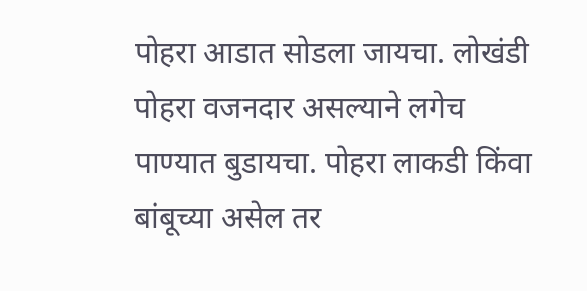पोहरा आडात सोडला जायचा. लोखंडी पोहरा वजनदार असल्याने लगेच पाण्यात बुडायचा. पोहरा लाकडी किंवा बांबूच्या असेल तर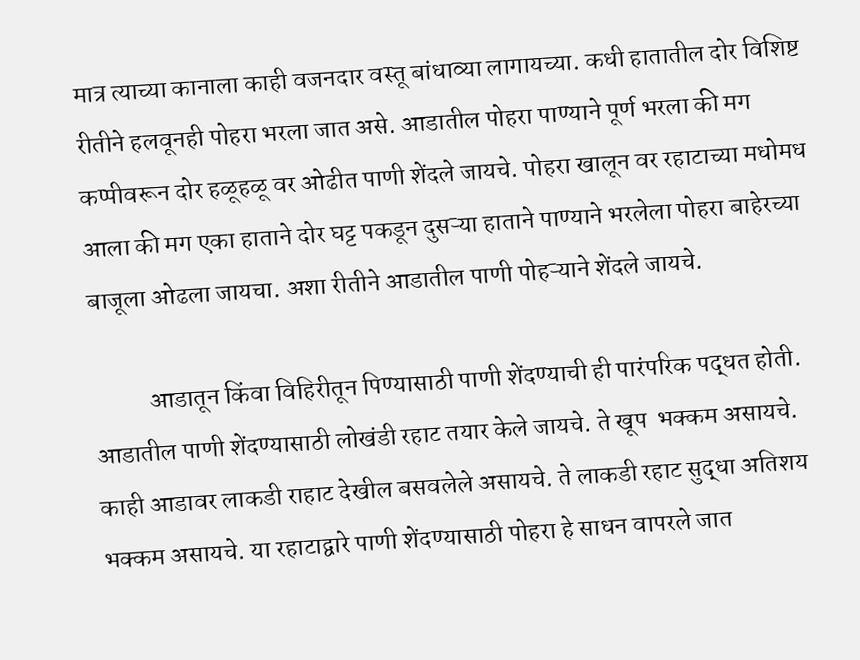मात्र त्याच्या कानाला काही वजनदार वस्तू बांधाव्या लागायच्या. कधी हातातील दोर विशिष्ट रीतीने हलवूनही पोहरा भरला जात असे. आडातील पोहरा पाण्याने पूर्ण भरला की मग कप्पीवरून दोर हळूहळू वर ओढीत पाणी शेंदले जायचे. पोहरा खालून वर रहाटाच्या मधोमध आला की मग एका हाताने दोर घट्ट पकडून दुसऱ्या हाताने पाण्याने भरलेला पोहरा बाहेरच्या बाजूला ओढला जायचा. अशा रीतीने आडातील पाणी पोहऱ्याने शेंदले जायचे.

           आडातून किंवा विहिरीतून पिण्यासाठी पाणी शेंदण्याची ही पारंपरिक पद्धत होती. आडातील पाणी शेंदण्यासाठी लोखंडी रहाट तयार केले जायचे. ते खूप  भक्कम असायचे. काही आडावर लाकडी राहाट देखील बसवलेले असायचे. ते लाकडी रहाट सुद्धा अतिशय भक्कम असायचे. या रहाटाद्वारे पाणी शेंदण्यासाठी पोहरा हे साधन वापरले जात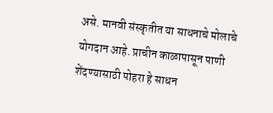असे. मानवी संस्कृतीत या साधनाचे मोलाचे योगदान आहे. प्राचीन काळापासून पाणी शेंदण्यासाठी पोहरा हे साधन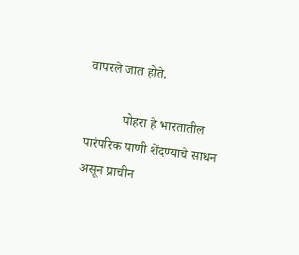वापरले जात होते.

           पोहरा हे भारतातील पारंपरिक पाणी शेंदण्याचे साधन असून प्राचीन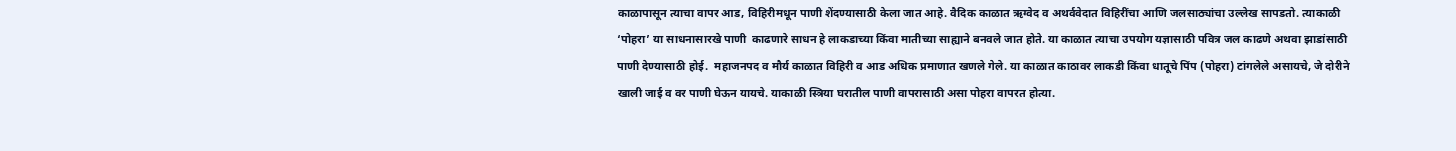काळापासून त्याचा वापर आड, विहिरीमधून पाणी शेंदण्यासाठी केला जात आहे. वैदिक काळात ऋग्वेद व अथर्ववेदात विहिरींचा आणि जलसाठ्यांचा उल्लेख सापडतो. त्याकाळी ‘पोहरा’ या साधनासारखे पाणी  काढणारे साधन हे लाकडाच्या किंवा मातीच्या साह्याने बनवले जात होते. या काळात त्याचा उपयोग यज्ञासाठी पवित्र जल काढणे अथवा झाडांसाठी पाणी देण्यासाठी होई.  महाजनपद व मौर्य काळात विहिरी व आड अधिक प्रमाणात खणले गेले. या काळात काठावर लाकडी किंवा धातूचे पिंप (पोहरा) टांगलेले असायचे, जे दोरीने खाली जाई व वर पाणी घेऊन यायचे. याकाळी स्त्रिया घरातील पाणी वापरासाठी असा पोहरा वापरत होत्या.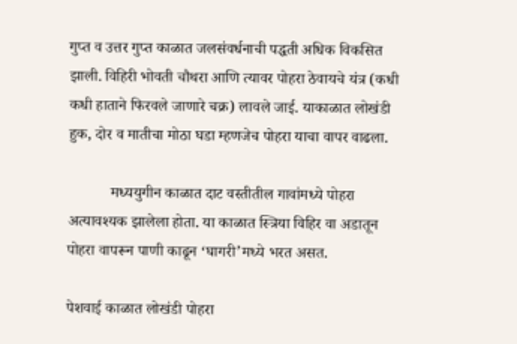गुप्त व उत्तर गुप्त काळात जलसंवर्धनाची पद्धती अधिक विकसित झाली. विहिरी भोवती चौथरा आणि त्यावर पोहरा ठेवायचे यंत्र (कधी कधी हाताने फिरवले जाणारे चक्र) लावले जाई. याकाळात लोखंडी हुक, दोर व मातीचा मोठा घडा म्हणजेच पोहरा याचा वापर वाढला.

           मध्ययुगीन काळात दाट वस्तीतील गावांमध्ये पोहरा अत्यावश्यक झालेला होता. या काळात स्त्रिया विहिर वा अडातून पोहरा वापरून पाणी काढून ‘घागरी’मध्ये भरत असत.

पेशवाई काळात लोखंडी पोहरा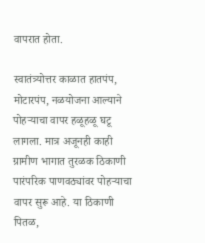वापरात होता.

स्वातंत्र्योत्तर काळात हातपंप, मोटारपंप, नळयोजना आल्याने पोहऱ्याचा वापर हळूहळू घटू लागला. मात्र अजूनही काही ग्रामीण भागात तुरळक ठिकाणी पारंपरिक पाणवठ्यांवर पोहऱ्याचा वापर सुरू आहे. या ठिकाणी पितळ,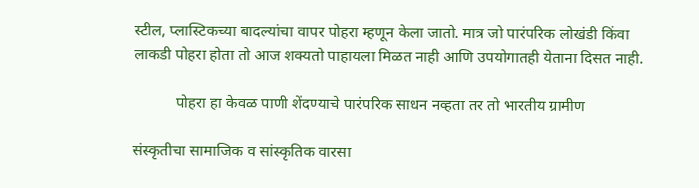स्टील, प्लास्टिकच्या बादल्यांचा वापर पोहरा म्हणून केला जातो. मात्र जो पारंपरिक लोखंडी किंवा लाकडी पोहरा होता तो आज शक्यतो पाहायला मिळत नाही आणि उपयोगातही येताना दिसत नाही.

           पोहरा हा केवळ पाणी शेंदण्याचे पारंपरिक साधन नव्हता तर तो भारतीय ग्रामीण

संस्कृतीचा सामाजिक व सांस्कृतिक वारसा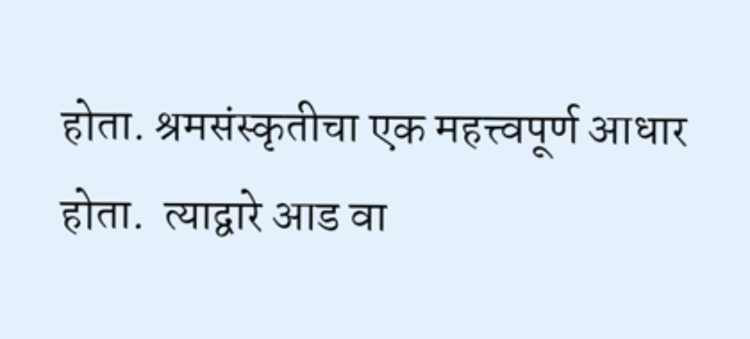होता. श्रमसंस्कृतीचा एक महत्त्वपूर्ण आधार होता.  त्याद्वारे आड वा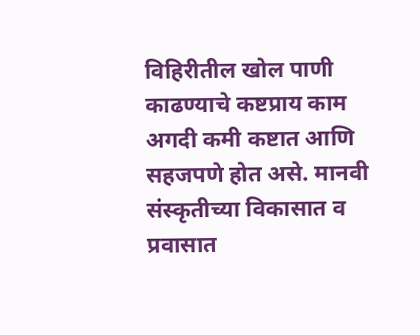विहिरीतील खोल पाणी काढण्याचे कष्टप्राय काम अगदी कमी कष्टात आणि सहजपणे होत असे. मानवी संस्कृतीच्या विकासात व प्रवासात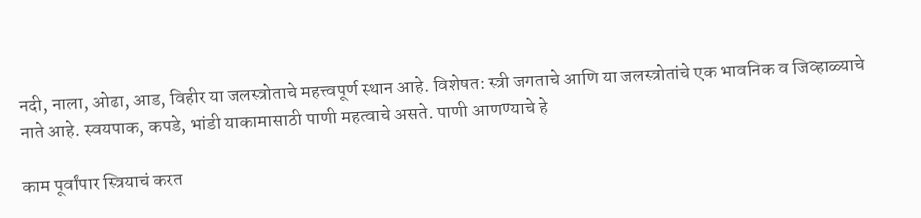नदी, नाला, ओढा, आड, विहीर या जलस्त्रोताचे महत्त्वपूर्ण स्थान आहे. विशेषत: स्त्री जगताचे आणि या जलस्त्रोतांचे एक भावनिक व जिव्हाळ्याचे नाते आहे. स्वयपाक, कपडे, भांडी याकामासाठी पाणी महत्वाचे असते. पाणी आणण्याचे हे

काम पूर्वांपार स्त्रियाचं करत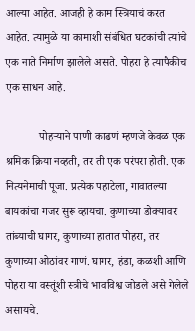आल्या आहेत. आजही हे काम स्त्रियाचं करत आहेत. त्यामुळे या कामाशी संबंधित घटकांची त्यांचे एक नाते निर्माण झालेले असते. पोहरा हे त्यापैकीच एक साधन आहे.

            पोहऱ्याने पाणी काढणं म्हणजे केवळ एक श्रमिक क्रिया नव्हती, तर ती एक परंपरा होती. एक नित्यनेमाची पूजा. प्रत्येक पहाटेला, गावातल्या बायकांचा गजर सुरू व्हायचा. कुणाच्या डोक्यावर तांब्याची घागर, कुणाच्या हातात पोहरा, तर कुणाच्या ओठांवर गाणं. घागर, हंडा, कळशी आणि पोहरा या वस्तूंशी स्त्रीचे भावविश्व जोडले असे गेलेले असायचे.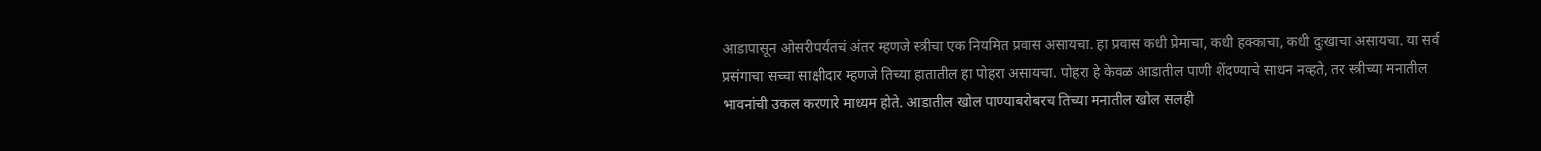आडापासून ओसरीपर्यंतचं अंतर म्हणजे स्त्रीचा एक नियमित प्रवास असायचा. हा प्रवास कधी प्रेमाचा, कधी हक्काचा, कधी दुःखाचा असायचा. या सर्व प्रसंगाचा सच्चा साक्षीदार म्हणजे तिच्या हातातील हा पोहरा असायचा. पोहरा हे केवळ आडातील पाणी शेंदण्याचे साधन नव्हते, तर स्त्रीच्या मनातील भावनांची उकल करणारे माध्यम होते. आडातील खोल पाण्याबरोबरच तिच्या मनातील खोल सलही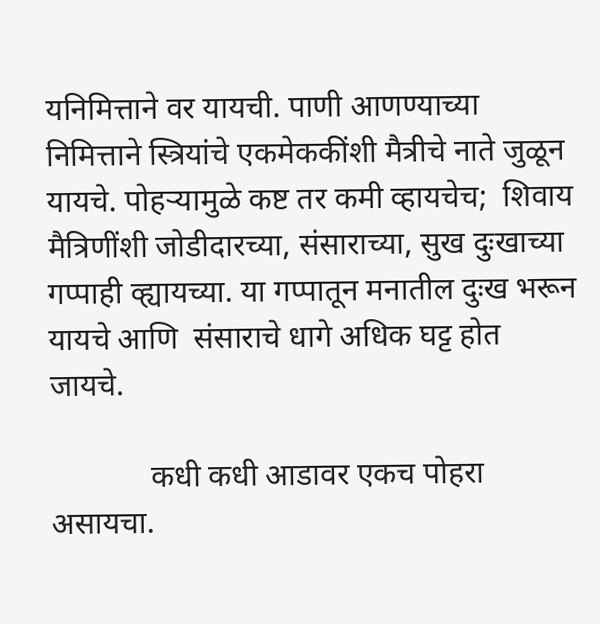यनिमित्ताने वर यायची. पाणी आणण्याच्या निमित्ताने स्त्रियांचे एकमेककींशी मैत्रीचे नाते जुळून यायचे. पोहऱ्यामुळे कष्ट तर कमी व्हायचेच;  शिवाय मैत्रिणींशी जोडीदारच्या, संसाराच्या, सुख दुःखाच्या गप्पाही व्ह्यायच्या. या गप्पातून मनातील दुःख भरून यायचे आणि  संसाराचे धागे अधिक घट्ट होत जायचे.

             कधी कधी आडावर एकच पोहरा असायचा.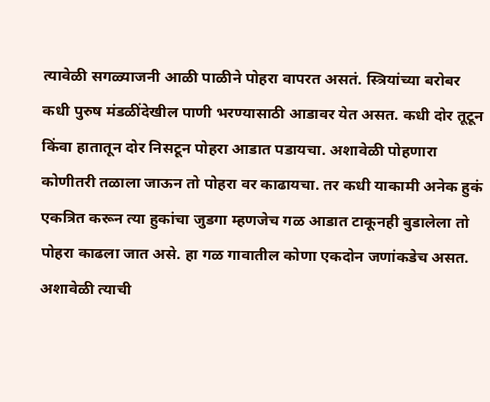त्यावेळी सगळ्याजनी आळी पाळीने पोहरा वापरत असतं. स्त्रियांच्या बरोबर कधी पुरुष मंडळींदेखील पाणी भरण्यासाठी आडावर येत असत. कधी दोर तूटून किंवा हातातून दोर निसटून पोहरा आडात पडायचा. अशावेळी पोहणारा कोणीतरी तळाला जाऊन तो पोहरा वर काढायचा. तर कधी याकामी अनेक हुकं एकत्रित करून त्या हुकांचा जुडगा म्हणजेच गळ आडात टाकूनही बुडालेला तो पोहरा काढला जात असे. हा गळ गावातील कोणा एकदोन जणांकडेच असत. अशावेळी त्याची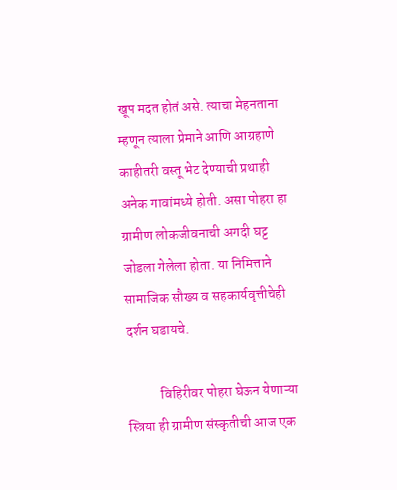खूप मदत होतं असे. त्याचा मेहनताना म्हणून त्याला प्रेमाने आणि आग्रहाणे काहीतरी वस्तू भेट देण्याची प्रथाही अनेक गावांमध्ये होती. असा पोहरा हा ग्रामीण लोकजीवनाची अगदी घट्ट जोडला गेलेला होता. या निमित्ताने सामाजिक सौख्य व सहकार्यवृत्तीचेही दर्शन घडायचे.

            विहिरीवर पोहरा घेऊन येणाऱ्या स्त्रिया ही ग्रामीण संस्कृतीची आज एक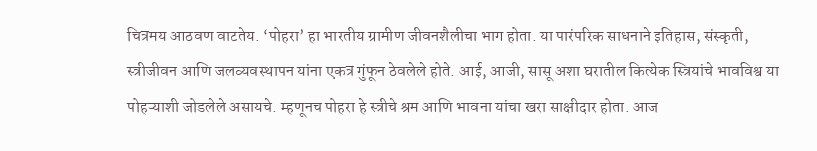चित्रमय आठवण वाटतेय. ‘पोहरा’ हा भारतीय ग्रामीण जीवनशैलीचा भाग होता. या पारंपरिक साधनाने इतिहास, संस्कृती, स्त्रीजीवन आणि जलव्यवस्थापन यांना एकत्र गुंफून ठेवलेले होते. आई, आजी, सासू अशा घरातील कित्येक स्त्रियांचे भावविश्व या पोहऱ्याशी जोडलेले असायचे. म्हणूनच पोहरा हे स्त्रीचे श्रम आणि भावना यांचा खरा साक्षीदार होता. आज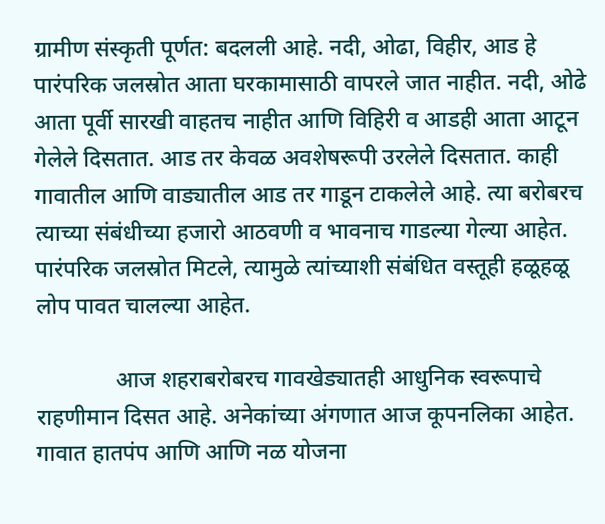ग्रामीण संस्कृती पूर्णत: बदलली आहे. नदी, ओढा, विहीर, आड हे पारंपरिक जलस्रोत आता घरकामासाठी वापरले जात नाहीत. नदी, ओढे आता पूर्वी सारखी वाहतच नाहीत आणि विहिरी व आडही आता आटून गेलेले दिसतात. आड तर केवळ अवशेषरूपी उरलेले दिसतात. काही गावातील आणि वाड्यातील आड तर गाडून टाकलेले आहे. त्या बरोबरच त्याच्या संबंधीच्या हजारो आठवणी व भावनाच गाडल्या गेल्या आहेत. पारंपरिक जलस्रोत मिटले, त्यामुळे त्यांच्याशी संबंधित वस्तूही हळूहळू लोप पावत चालल्या आहेत.

              आज शहराबरोबरच गावखेड्यातही आधुनिक स्वरूपाचे राहणीमान दिसत आहे. अनेकांच्या अंगणात आज कूपनलिका आहेत. गावात हातपंप आणि आणि नळ योजना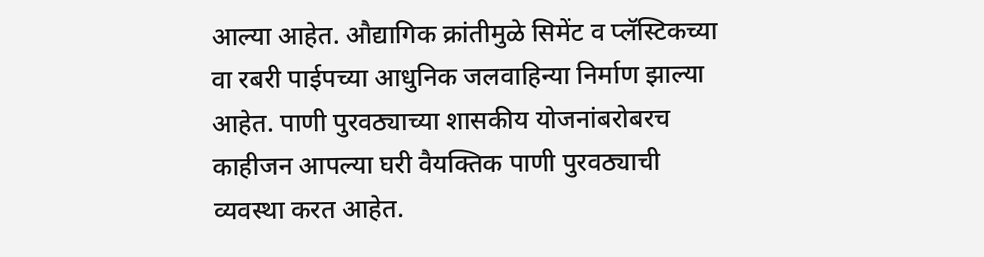आल्या आहेत. औद्यागिक क्रांतीमुळे सिमेंट व प्लॅस्टिकच्या वा रबरी पाईपच्या आधुनिक जलवाहिन्या निर्माण झाल्या आहेत. पाणी पुरवठ्याच्या शासकीय योजनांबरोबरच काहीजन आपल्या घरी वैयक्तिक पाणी पुरवठ्याची व्यवस्था करत आहेत.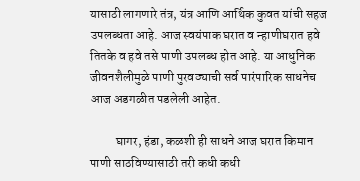यासाठी लागणारे तंत्र, यंत्र आणि आर्थिक कुवत यांची सहज उपलब्धता आहे. आज स्वयंपाक घरात व न्हाणीघरात हवे तितके व हवे तसे पाणी उपलब्ध होत आहे. या आधुनिक जीवनशैलीमुळे पाणी पुरवठ्याची सर्व पारंपारिक साधनेच आज अडगळीत पडलेली आहेत.

          घागर, हंडा, कळशी ही साधने आज घरात किमान पाणी साठविण्यासाठी तरी कधी कधी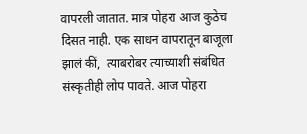वापरली जातात. मात्र पोहरा आज कुठेच दिसत नाही. एक साधन वापरातून बाजूला झालं कीं,  त्याबरोबर त्याच्याशी संबंधित संस्कृतीही लोप पावते. आज पोहरा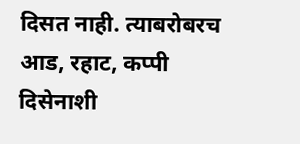दिसत नाही. त्याबरोबरच आड, रहाट, कप्पी दिसेनाशी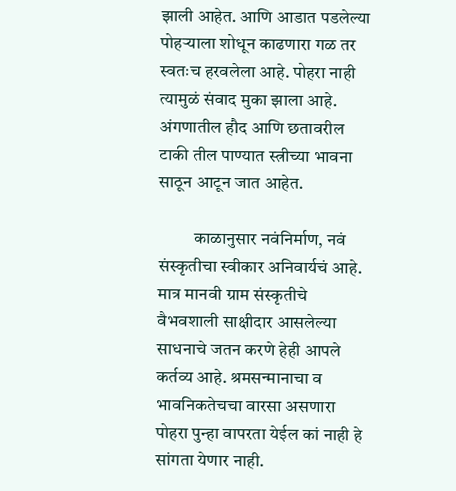झाली आहेत. आणि आडात पडलेल्या पोहऱ्याला शोधून काढणारा गळ तर स्वतःच हरवलेला आहे. पोहरा नाही त्यामुळं संवाद मुका झाला आहे. अंगणातील हौद आणि छतावरील टाकी तील पाण्यात स्त्रीच्या भावना साठून आटून जात आहेत.

          काळानुसार नवंनिर्माण, नवं संस्कृतीचा स्वीकार अनिवार्यचं आहे. मात्र मानवी ग्राम संस्कृतीचे वैभवशाली साक्षीदार आसलेल्या साधनाचे जतन करणे हेही आपले कर्तव्य आहे. श्रमसन्मानाचा व भावनिकतेचचा वारसा असणारा पोहरा पुन्हा वापरता येईल कां नाही हे सांगता येणार नाही.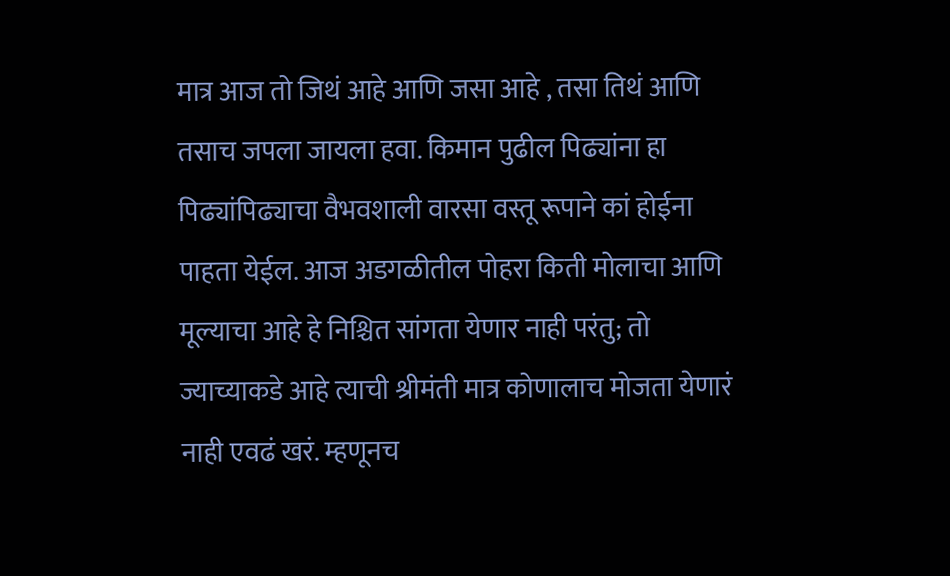मात्र आज तो जिथं आहे आणि जसा आहे , तसा तिथं आणि तसाच जपला जायला हवा. किमान पुढील पिढ्यांना हा पिढ्यांपिढ्याचा वैभवशाली वारसा वस्तू रूपाने कां होईना पाहता येईल. आज अडगळीतील पोहरा किती मोलाचा आणि मूल्याचा आहे हे निश्चित सांगता येणार नाही परंतु; तो ज्याच्याकडे आहे त्याची श्रीमंती मात्र कोणालाच मोजता येणारं नाही एवढं खरं. म्हणूनच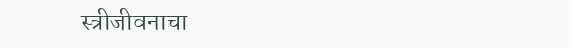स्त्रीजीवनाचा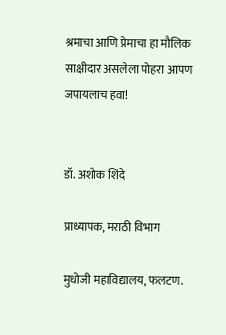श्रमाचा आणि प्रेमाचा हा मौलिक साक्षीदार असलेला पोहरा आपण जपायलाच हवा!


डॉ. अशोक शिंदे

प्राध्यापक, मराठी विभाग

मुधोजी महाविद्यालय, फलटण.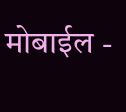मोबाईल -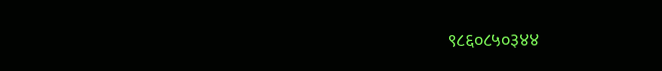९८६०८५०३४४